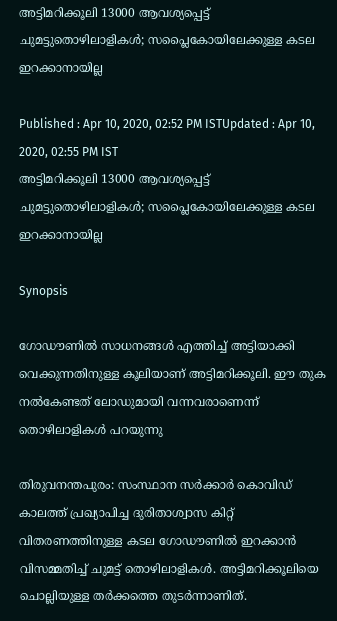അട്ടിമറിക്കൂലി 13000 ആവശ്യപ്പെട്ട് ചുമട്ടുതൊഴിലാളികൾ; സപ്ലൈകോയിലേക്കുള്ള കടല ഇറക്കാനായില്ല

Published : Apr 10, 2020, 02:52 PM ISTUpdated : Apr 10, 2020, 02:55 PM IST
അട്ടിമറിക്കൂലി 13000 ആവശ്യപ്പെട്ട് ചുമട്ടുതൊഴിലാളികൾ; സപ്ലൈകോയിലേക്കുള്ള കടല ഇറക്കാനായില്ല

Synopsis

ഗോഡൗണിൽ സാധനങ്ങൾ എത്തിച്ച് അട്ടിയാക്കി വെക്കുന്നതിനുള്ള കൂലിയാണ് അട്ടിമറിക്കൂലി. ഈ തുക നൽകേണ്ടത് ലോഡുമായി വന്നവരാണെന്ന് തൊഴിലാളികൾ പറയുന്നു

തിരുവനന്തപുരം: സംസ്ഥാന സർക്കാർ കൊവിഡ് കാലത്ത് പ്രഖ്യാപിച്ച ദുരിതാശ്വാസ കിറ്റ് വിതരണത്തിനുള്ള കടല ഗോഡൗണിൽ ഇറക്കാൻ വിസമ്മതിച്ച് ചുമട്ട് തൊഴിലാളികൾ. അട്ടിമറിക്കൂലിയെ ചൊല്ലിയുള്ള തർക്കത്തെ തുടർന്നാണിത്.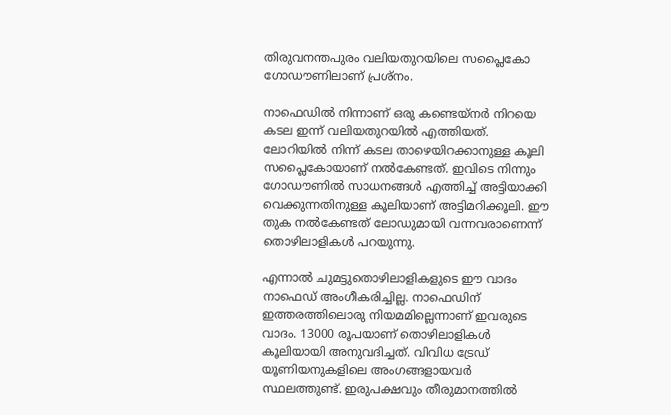തിരുവനന്തപുരം വലിയതുറയിലെ സപ്ലൈകോ ഗോഡൗണിലാണ് പ്രശ്നം.

നാഫെഡിൽ നിന്നാണ് ഒരു കണ്ടെയ്‌നർ നിറയെ കടല ഇന്ന് വലിയതുറയിൽ എത്തിയത്. ലോറിയിൽ നിന്ന് കടല താഴെയിറക്കാനുള്ള കൂലി സപ്ലൈകോയാണ് നൽകേണ്ടത്. ഇവിടെ നിന്നും ഗോഡൗണിൽ സാധനങ്ങൾ എത്തിച്ച് അട്ടിയാക്കി വെക്കുന്നതിനുള്ള കൂലിയാണ് അട്ടിമറിക്കൂലി. ഈ തുക നൽകേണ്ടത് ലോഡുമായി വന്നവരാണെന്ന് തൊഴിലാളികൾ പറയുന്നു.

എന്നാൽ ചുമട്ടുതൊഴിലാളികളുടെ ഈ വാദം നാഫെഡ് അംഗീകരിച്ചില്ല. നാഫെഡിന് ഇത്തരത്തിലൊരു നിയമമില്ലെന്നാണ് ഇവരുടെ വാദം. 13000 രൂപയാണ് തൊഴിലാളികൾ കൂലിയായി അനുവദിച്ചത്. വിവിധ ട്രേഡ് യൂണിയനുകളിലെ അംഗങ്ങളായവർ സ്ഥലത്തുണ്ട്. ഇരുപക്ഷവും തീരുമാനത്തിൽ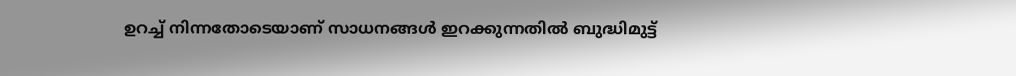ഉറച്ച് നിന്നതോടെയാണ് സാധനങ്ങൾ ഇറക്കുന്നതിൽ ബുദ്ധിമുട്ട്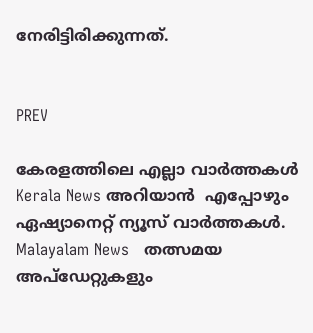നേരിട്ടിരിക്കുന്നത്.


PREV

കേരളത്തിലെ എല്ലാ വാർത്തകൾ Kerala News അറിയാൻ  എപ്പോഴും ഏഷ്യാനെറ്റ് ന്യൂസ് വാർത്തകൾ.  Malayalam News   തത്സമയ അപ്‌ഡേറ്റുകളും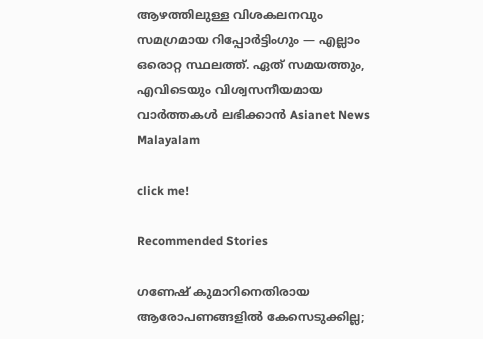ആഴത്തിലുള്ള വിശകലനവും സമഗ്രമായ റിപ്പോർട്ടിംഗും — എല്ലാം ഒരൊറ്റ സ്ഥലത്ത്. ഏത് സമയത്തും, എവിടെയും വിശ്വസനീയമായ വാർത്തകൾ ലഭിക്കാൻ Asianet News Malayalam

click me!

Recommended Stories

ഗണേഷ് കുമാറിനെതിരായ ആരോപണങ്ങളിൽ കേസെടുക്കില്ല;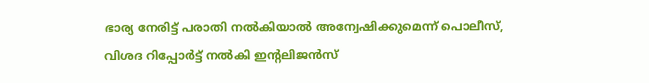ഭാര്യ നേരിട്ട് പരാതി നൽകിയാൽ അന്വേഷിക്കുമെന്ന് പൊലീസ്, വിശദ റിപ്പോർട്ട് നൽകി ഇൻ്റലിജൻസ്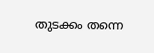തുടക്കം തന്നെ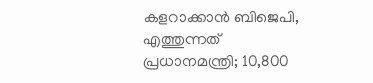കളറാക്കാൻ ബിജെപി, എത്തുന്നത് പ്രധാനമന്ത്രി; 10,800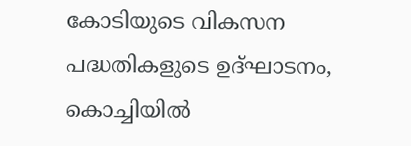കോടിയുടെ വികസന പദ്ധതികളുടെ ഉദ്ഘാടനം, കൊച്ചിയിൽ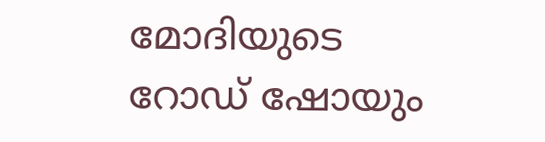മോദിയുടെ റോഡ് ഷോയും